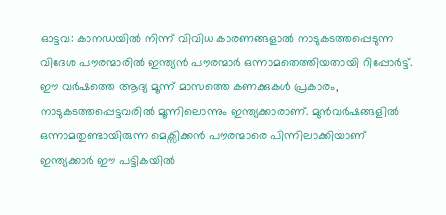ഓട്ടവ: കാനഡയിൽ നിന്ന് വിവിധ കാരണങ്ങളാൽ നാടുകടത്തപ്പെടുന്ന വിദേശ പൗരന്മാരിൽ ഇന്ത്യൻ പൗരന്മാർ ഒന്നാമതെത്തിയതായി റിപ്പോർട്ട്. ഈ വർഷത്തെ ആദ്യ മൂന്ന് മാസത്തെ കണക്കുകൾ പ്രകാരം, നാടുകടത്തപ്പെട്ടവരിൽ മൂന്നിലൊന്നും ഇന്ത്യക്കാരാണ്. മുൻവർഷങ്ങളിൽ ഒന്നാമതുണ്ടായിരുന്ന മെക്സിക്കൻ പൗരന്മാരെ പിന്നിലാക്കിയാണ് ഇന്ത്യക്കാർ ഈ പട്ടികയിൽ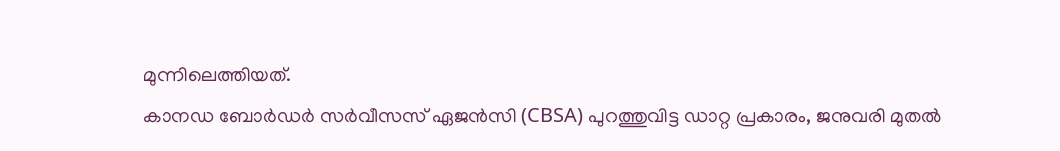മുന്നിലെത്തിയത്.
കാനഡ ബോർഡർ സർവീസസ് ഏജൻസി (CBSA) പുറത്തുവിട്ട ഡാറ്റ പ്രകാരം, ജനുവരി മുതൽ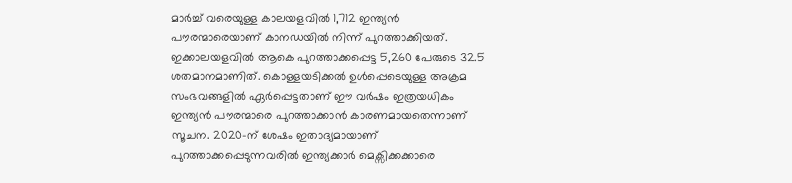മാർച്ച് വരെയുള്ള കാലയളവിൽ 1,712 ഇന്ത്യൻ പൗരന്മാരെയാണ് കാനഡയിൽ നിന്ന് പുറത്താക്കിയത്. ഇക്കാലയളവിൽ ആകെ പുറത്താക്കപ്പെട്ട 5,260 പേരുടെ 32.5 ശതമാനമാണിത്. കൊള്ളയടിക്കൽ ഉൾപ്പെടെയുള്ള അക്രമ സംഭവങ്ങളിൽ ഏർപ്പെട്ടതാണ് ഈ വർഷം ഇത്രയധികം ഇന്ത്യൻ പൗരന്മാരെ പുറത്താക്കാൻ കാരണമായതെന്നാണ് സൂചന. 2020-ന് ശേഷം ഇതാദ്യമായാണ് പുറത്താക്കപ്പെടുന്നവരിൽ ഇന്ത്യക്കാർ മെക്സിക്കക്കാരെ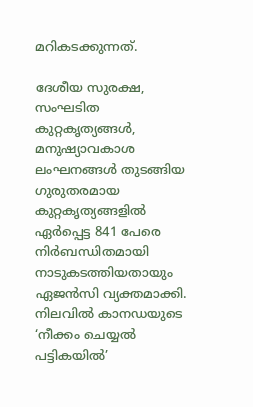മറികടക്കുന്നത്.

ദേശീയ സുരക്ഷ, സംഘടിത കുറ്റകൃത്യങ്ങൾ, മനുഷ്യാവകാശ ലംഘനങ്ങൾ തുടങ്ങിയ ഗുരുതരമായ കുറ്റകൃത്യങ്ങളിൽ ഏർപ്പെട്ട 841 പേരെ നിർബന്ധിതമായി നാടുകടത്തിയതായും ഏജൻസി വ്യക്തമാക്കി.
നിലവിൽ കാനഡയുടെ ‘നീക്കം ചെയ്യൽ പട്ടികയിൽ’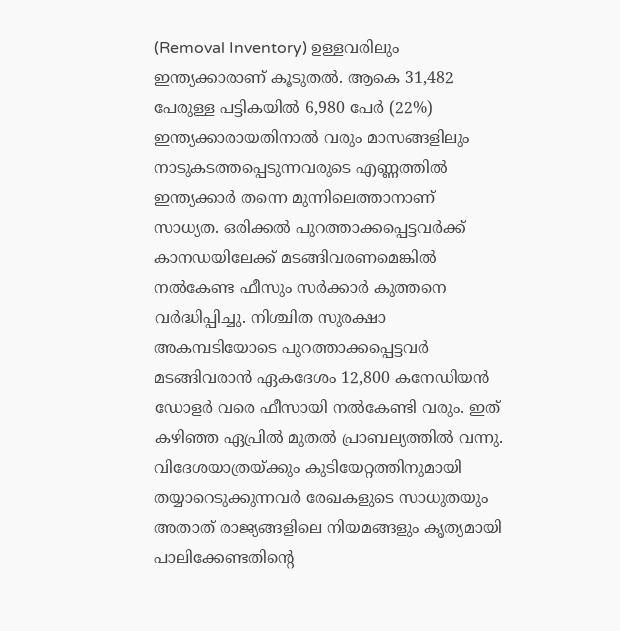(Removal Inventory) ഉള്ളവരിലും ഇന്ത്യക്കാരാണ് കൂടുതൽ. ആകെ 31,482 പേരുള്ള പട്ടികയിൽ 6,980 പേർ (22%) ഇന്ത്യക്കാരായതിനാൽ വരും മാസങ്ങളിലും നാടുകടത്തപ്പെടുന്നവരുടെ എണ്ണത്തിൽ ഇന്ത്യക്കാർ തന്നെ മുന്നിലെത്താനാണ് സാധ്യത. ഒരിക്കൽ പുറത്താക്കപ്പെട്ടവർക്ക് കാനഡയിലേക്ക് മടങ്ങിവരണമെങ്കിൽ നൽകേണ്ട ഫീസും സർക്കാർ കുത്തനെ വർദ്ധിപ്പിച്ചു. നിശ്ചിത സുരക്ഷാ അകമ്പടിയോടെ പുറത്താക്കപ്പെട്ടവർ മടങ്ങിവരാൻ ഏകദേശം 12,800 കനേഡിയൻ ഡോളർ വരെ ഫീസായി നൽകേണ്ടി വരും. ഇത് കഴിഞ്ഞ ഏപ്രിൽ മുതൽ പ്രാബല്യത്തിൽ വന്നു.
വിദേശയാത്രയ്ക്കും കുടിയേറ്റത്തിനുമായി തയ്യാറെടുക്കുന്നവർ രേഖകളുടെ സാധുതയും അതാത് രാജ്യങ്ങളിലെ നിയമങ്ങളും കൃത്യമായി പാലിക്കേണ്ടതിന്റെ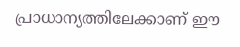പ്രാധാന്യത്തിലേക്കാണ് ഈ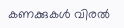കണക്കുകൾ വിരൽ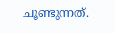ചൂണ്ടുന്നത്.